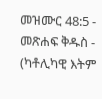መዝሙር 48:5 - መጽሐፍ ቅዱስ - (ካቶሊካዊ እትም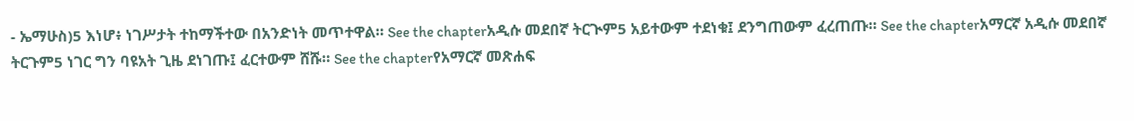- ኤማሁስ)5 እነሆ፥ ነገሥታት ተከማችተው በአንድነት መጥተዋል። See the chapterአዲሱ መደበኛ ትርጒም5 አይተውም ተደነቁ፤ ደንግጠውም ፈረጠጡ። See the chapterአማርኛ አዲሱ መደበኛ ትርጉም5 ነገር ግን ባዩአት ጊዜ ደነገጡ፤ ፈርተውም ሸሹ። See the chapterየአማርኛ መጽሐፍ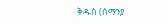ቅዱስ (ሰማንያ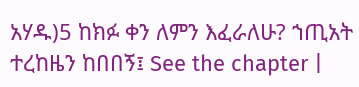አሃዱ)5 ከክፉ ቀን ለምን እፈራለሁ? ኀጢአት ተረከዜን ከበበኝ፤ See the chapter |